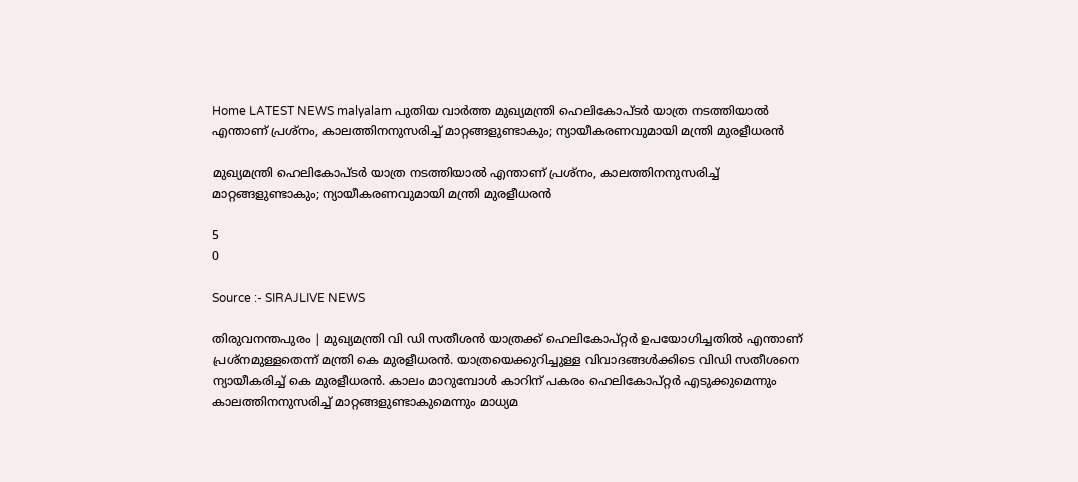Home LATEST NEWS malyalam പുതിയ വാർത്ത മുഖ്യമന്ത്രി ഹെലികോപ്ടര്‍ യാത്ര നടത്തിയാല്‍ എന്താണ് പ്രശ്‌നം, കാലത്തിനനുസരിച്ച് മാറ്റങ്ങളുണ്ടാകും; ന്യായീകരണവുമായി മന്ത്രി മുരളീധരന്‍

മുഖ്യമന്ത്രി ഹെലികോപ്ടര്‍ യാത്ര നടത്തിയാല്‍ എന്താണ് പ്രശ്‌നം, കാലത്തിനനുസരിച്ച് മാറ്റങ്ങളുണ്ടാകും; ന്യായീകരണവുമായി മന്ത്രി മുരളീധരന്‍

5
0

Source :- SIRAJLIVE NEWS

തിരുവനന്തപുരം | മുഖ്യമന്ത്രി വി ഡി സതീശന്‍ യാത്രക്ക് ഹെലികോപ്റ്റര്‍ ഉപയോഗിച്ചതില്‍ എന്താണ് പ്രശ്‌നമുള്ളതെന്ന് മന്ത്രി കെ മുരളീധരന്‍. യാത്രയെക്കുറിച്ചുള്ള വിവാദങ്ങള്‍ക്കിടെ വിഡി സതീശനെ ന്യായീകരിച്ച് കെ മുരളീധരന്‍. കാലം മാറുമ്പോള്‍ കാറിന് പകരം ഹെലികോപ്റ്റര്‍ എടുക്കുമെന്നും കാലത്തിനനുസരിച്ച് മാറ്റങ്ങളുണ്ടാകുമെന്നും മാധ്യമ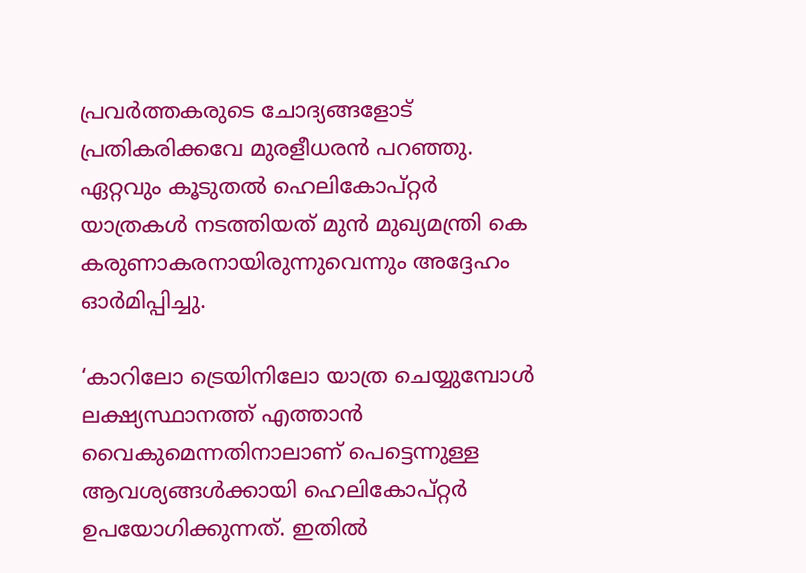പ്രവര്‍ത്തകരുടെ ചോദ്യങ്ങളോട് പ്രതികരിക്കവേ മുരളീധരന്‍ പറഞ്ഞു. ഏറ്റവും കൂടുതല്‍ ഹെലികോപ്റ്റര്‍ യാത്രകള്‍ നടത്തിയത് മുന്‍ മുഖ്യമന്ത്രി കെ കരുണാകരനായിരുന്നുവെന്നും അദ്ദേഹം ഓര്‍മിപ്പിച്ചു.

‘കാറിലോ ട്രെയിനിലോ യാത്ര ചെയ്യുമ്പോള്‍ ലക്ഷ്യസ്ഥാനത്ത് എത്താന്‍ വൈകുമെന്നതിനാലാണ് പെട്ടെന്നുള്ള ആവശ്യങ്ങള്‍ക്കായി ഹെലികോപ്റ്റര്‍ ഉപയോഗിക്കുന്നത്. ഇതില്‍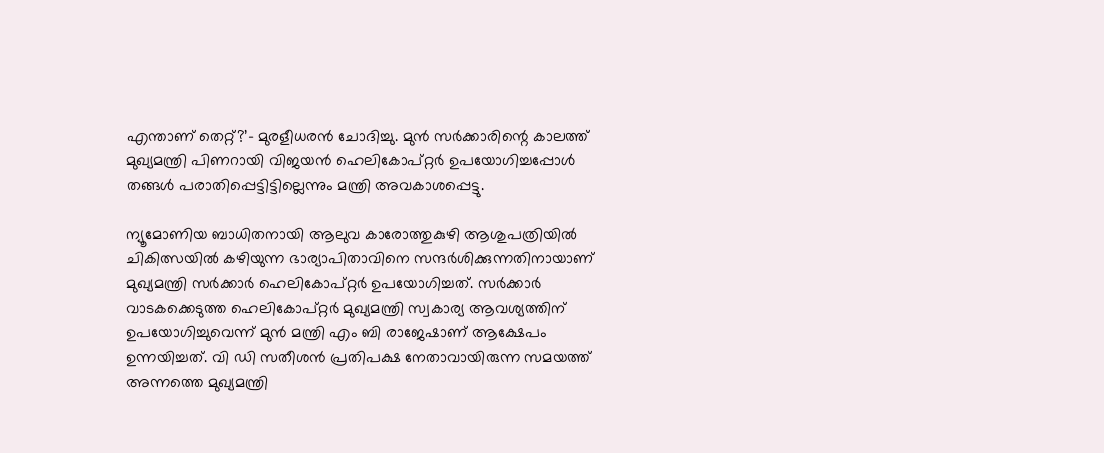എന്താണ് തെറ്റ്?’- മുരളീധരന്‍ ചോദിച്ചു. മുന്‍ സര്‍ക്കാരിന്റെ കാലത്ത് മുഖ്യമന്ത്രി പിണറായി വിജയന്‍ ഹെലികോപ്റ്റര്‍ ഉപയോഗിച്ചപ്പോള്‍ തങ്ങള്‍ പരാതിപ്പെട്ടിട്ടില്ലെന്നും മന്ത്രി അവകാശപ്പെട്ടു.

ന്യൂമോണിയ ബാധിതനായി ആലുവ കാരോത്തുകുഴി ആശുപത്രിയില്‍ ചികിത്സയില്‍ കഴിയുന്ന ഭാര്യാപിതാവിനെ സന്ദര്‍ശിക്കുന്നതിനായാണ് മുഖ്യമന്ത്രി സര്‍ക്കാര്‍ ഹെലികോപ്റ്റര്‍ ഉപയോഗിച്ചത്. സര്‍ക്കാര്‍ വാടകക്കെടുത്ത ഹെലികോപ്റ്റര്‍ മുഖ്യമന്ത്രി സ്വകാര്യ ആവശ്യത്തിന് ഉപയോഗിച്ചുവെന്ന് മുന്‍ മന്ത്രി എം ബി രാജേഷാണ് ആക്ഷേപം ഉന്നയിച്ചത്. വി ഡി സതീശന്‍ പ്രതിപക്ഷ നേതാവായിരുന്ന സമയത്ത് അന്നത്തെ മുഖ്യമന്ത്രി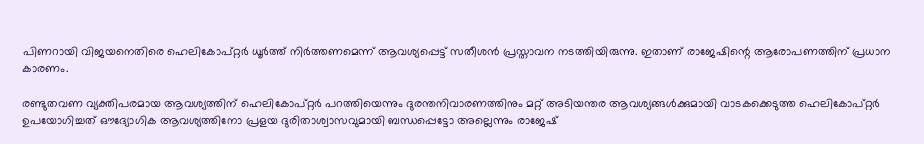പിണറായി വിജയനെതിരെ ഹെലികോപ്റ്റര്‍ ധൂര്‍ത്ത് നിര്‍ത്തണമെന്ന് ആവശ്യപ്പെട്ട് സതീശന്‍ പ്രസ്താവന നടത്തിയിരുന്നു. ഇതാണ് രാജേഷിന്റെ ആരോപണത്തിന് പ്രധാന കാരണം.

രണ്ടുതവണ വ്യക്തിപരമായ ആവശ്യത്തിന് ഹെലികോപ്റ്റര്‍ പറത്തിയെന്നും ദുരന്തനിവാരണത്തിനും മറ്റ് അടിയന്തര ആവശ്യങ്ങള്‍ക്കുമായി വാടകക്കെടുത്ത ഹെലികോപ്റ്റര്‍ ഉപയോഗിച്ചത് ഔദ്യോഗിക ആവശ്യത്തിനോ പ്രളയ ദുരിതാശ്വാസവുമായി ബന്ധപ്പെട്ടോ അല്ലെന്നും രാജേഷ്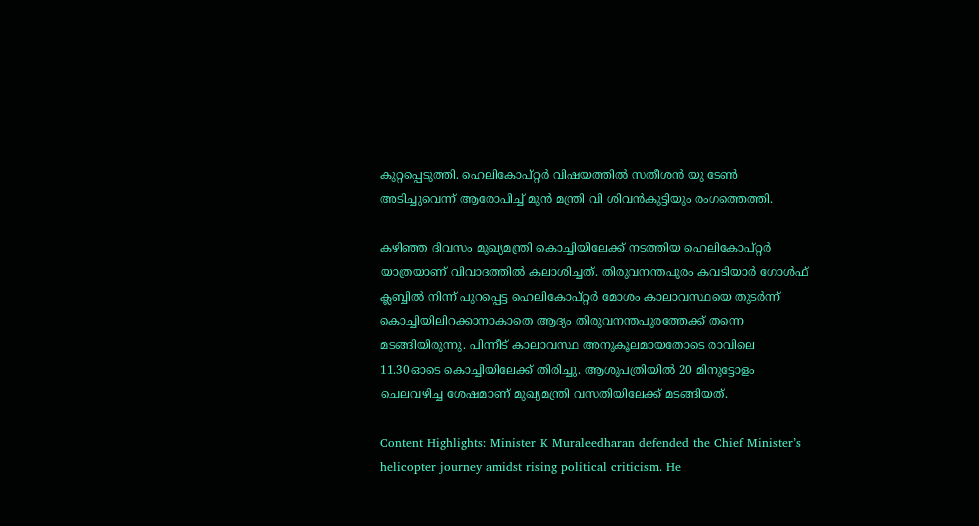കുറ്റപ്പെടുത്തി. ഹെലികോപ്റ്റര്‍ വിഷയത്തില്‍ സതീശന്‍ യു ടേണ്‍ അടിച്ചുവെന്ന് ആരോപിച്ച് മുന്‍ മന്ത്രി വി ശിവന്‍കുട്ടിയും രംഗത്തെത്തി.

കഴിഞ്ഞ ദിവസം മുഖ്യമന്ത്രി കൊച്ചിയിലേക്ക് നടത്തിയ ഹെലികോപ്റ്റര്‍ യാത്രയാണ് വിവാദത്തില്‍ കലാശിച്ചത്. തിരുവനന്തപുരം കവടിയാര്‍ ഗോള്‍ഫ് ക്ലബ്ബില്‍ നിന്ന് പുറപ്പെട്ട ഹെലികോപ്റ്റര്‍ മോശം കാലാവസ്ഥയെ തുടര്‍ന്ന് കൊച്ചിയിലിറക്കാനാകാതെ ആദ്യം തിരുവനന്തപുരത്തേക്ക് തന്നെ മടങ്ങിയിരുന്നു. പിന്നീട് കാലാവസ്ഥ അനുകൂലമായതോടെ രാവിലെ 11.30ഓടെ കൊച്ചിയിലേക്ക് തിരിച്ചു. ആശുപത്രിയില്‍ 20 മിനുട്ടോളം ചെലവഴിച്ച ശേഷമാണ് മുഖ്യമന്ത്രി വസതിയിലേക്ക് മടങ്ങിയത്.

Content Highlights: Minister K Muraleedharan defended the Chief Minister’s helicopter journey amidst rising political criticism. He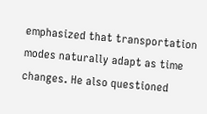emphasized that transportation modes naturally adapt as time changes. He also questioned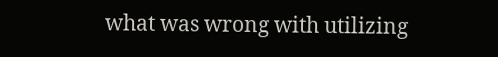what was wrong with utilizing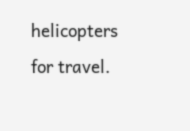helicopters for travel.